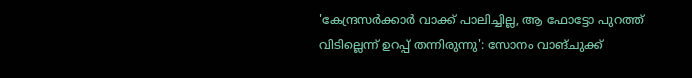'കേന്ദ്രസർക്കാർ വാക്ക് പാലിച്ചില്ല, ആ ഫോട്ടോ പുറത്ത് വിടില്ലെന്ന് ഉറപ്പ് തന്നിരുന്നു': സോനം വാങ്ചുക്ക്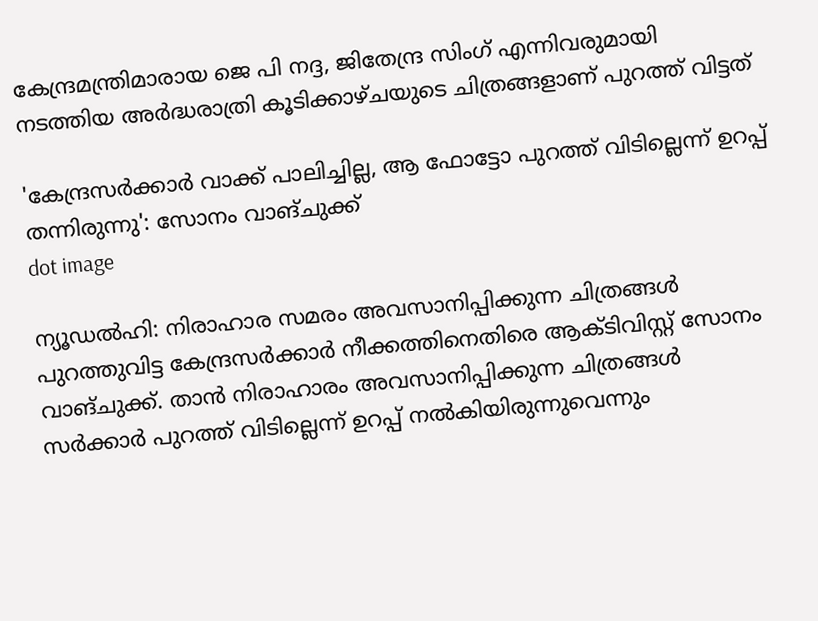കേന്ദ്രമന്ത്രിമാരായ ജെ പി നദ്ദ, ജിതേന്ദ്ര സിംഗ് എന്നിവരുമായി നടത്തിയ അര്‍ദ്ധരാത്രി കൂടിക്കാഴ്ചയുടെ ചിത്രങ്ങളാണ് പുറത്ത് വിട്ടത്

'കേന്ദ്രസർക്കാർ വാക്ക് പാലിച്ചില്ല, ആ ഫോട്ടോ പുറത്ത് വിടില്ലെന്ന് ഉറപ്പ് തന്നിരുന്നു': സോനം വാങ്ചുക്ക്
dot image

ന്യൂഡൽഹി: നിരാഹാര സമരം അവസാനിപ്പിക്കുന്ന ചിത്രങ്ങള്‍ പുറത്തുവിട്ട കേന്ദ്രസര്‍ക്കാർ നീക്കത്തിനെതിരെ ആക്ടിവിസ്റ്റ് സോനം വാങ്ചുക്ക്. താന്‍ നിരാഹാരം അവസാനിപ്പിക്കുന്ന ചിത്രങ്ങള്‍ സര്‍ക്കാര്‍ പുറത്ത് വിടില്ലെന്ന് ഉറപ്പ് നല്‍കിയിരുന്നുവെന്നും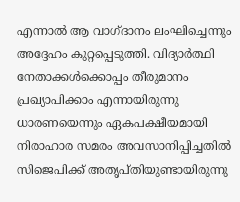എന്നാല്‍ ആ വാഗ്ദാനം ലംഘിച്ചെന്നും അദ്ദേഹം കുറ്റപ്പെടുത്തി. വിദ്യാര്‍ത്ഥി നേതാക്കള്‍ക്കൊപ്പം തീരുമാനം പ്രഖ്യാപിക്കാം എന്നായിരുന്നു ധാരണയെന്നും ഏകപക്ഷീയമായി നിരാഹാര സമരം അവസാനിപ്പിച്ചതില്‍ സിജെപിക്ക് അതൃപ്തിയുണ്ടായിരുന്നു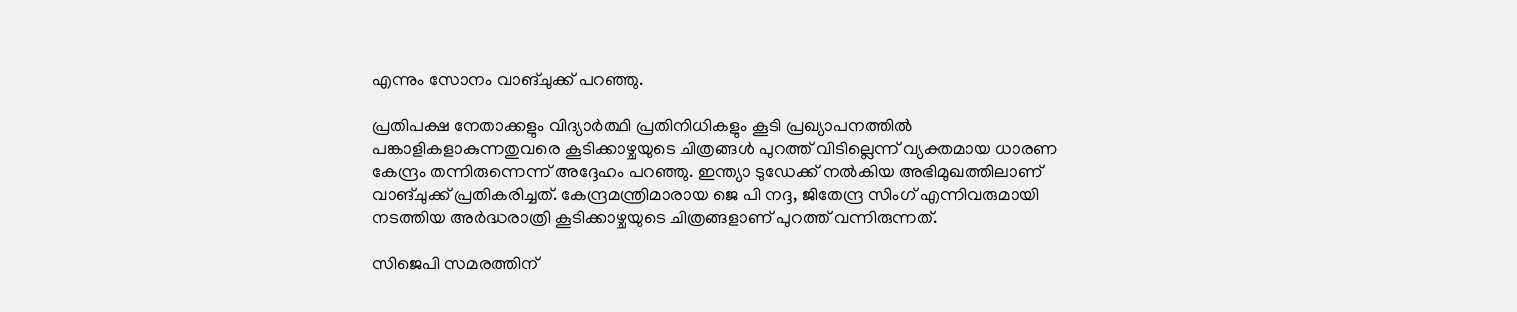എന്നും സോനം വാങ്ചുക്ക് പറഞ്ഞു.

പ്രതിപക്ഷ നേതാക്കളും വിദ്യാര്‍ത്ഥി പ്രതിനിധികളും കൂടി പ്രഖ്യാപനത്തില്‍ പങ്കാളികളാകുന്നതുവരെ കൂടിക്കാഴ്ചയുടെ ചിത്രങ്ങള്‍ പുറത്ത് വിടില്ലെന്ന് വ്യക്തമായ ധാരണ കേന്ദ്രം തന്നിരുന്നെന്ന് അദ്ദേഹം പറഞ്ഞു. ഇന്ത്യാ ടുഡേക്ക് നല്‍കിയ അഭിമുഖത്തിലാണ് വാങ്ചുക്ക് പ്രതികരിച്ചത്. കേന്ദ്രമന്ത്രിമാരായ ജെ പി നദ്ദ, ജിതേന്ദ്ര സിംഗ് എന്നിവരുമായി നടത്തിയ അര്‍ദ്ധരാത്രി കൂടിക്കാഴ്ചയുടെ ചിത്രങ്ങളാണ് പുറത്ത് വന്നിരുന്നത്.

സിജെപി സമരത്തിന്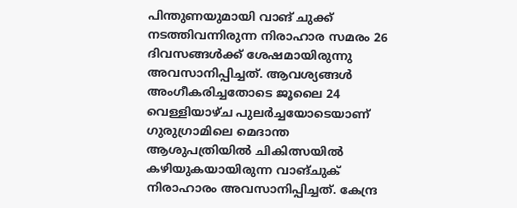പിന്തുണയുമായി വാങ് ചുക്ക് നടത്തിവന്നിരുന്ന നിരാഹാര സമരം 26 ദിവസങ്ങള്‍ക്ക് ശേഷമായിരുന്നു അവസാനിപ്പിച്ചത്. ആവശ്യങ്ങള്‍ അംഗീകരിച്ചതോടെ ജൂലൈ 24 വെള്ളിയാഴ്ച പുലർച്ചയോടെയാണ് ഗുരുഗ്രാമിലെ മെദാന്ത ആശുപത്രിയിൽ ചികിത്സയിൽ കഴിയുകയായിരുന്ന വാങ്ചുക് നിരാഹാരം അവസാനിപ്പിച്ചത്. കേന്ദ്ര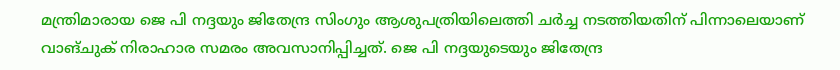മന്ത്രിമാരായ ജെ പി നദ്ദയും ജിതേന്ദ്ര സിംഗും ആശുപത്രിയിലെത്തി ചർച്ച നടത്തിയതിന് പിന്നാലെയാണ് വാങ്ചുക് നിരാഹാര സമരം അവസാനിപ്പിച്ചത്. ജെ പി നദ്ദയുടെയും ജിതേന്ദ്ര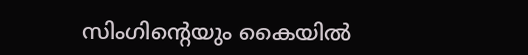സിംഗിന്റെയും കൈയിൽ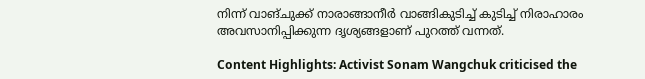നിന്ന് വാങ്ചുക്ക് നാരാങ്ങാനീർ വാങ്ങികുടിച്ച് കുടിച്ച് നിരാഹാരം അവസാനിപ്പിക്കുന്ന ദൃശ്യങ്ങളാണ് പുറത്ത് വന്നത്.

Content Highlights: Activist Sonam Wangchuk criticised the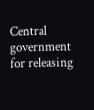Central government for releasing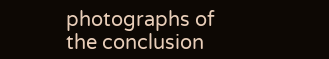photographs of the conclusion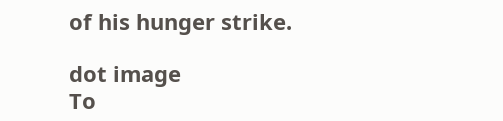of his hunger strike.

dot image
To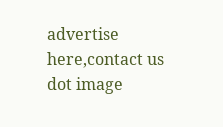advertise here,contact us
dot image